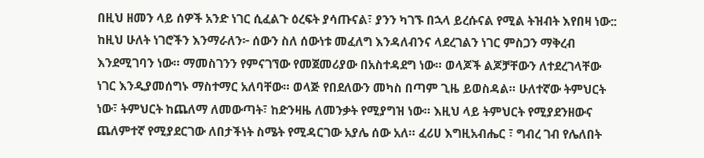በዚህ ዘመን ላይ ሰዎች አንድ ነገር ሲፈልጉ ዕረፍት ያሳጡናል፣ ያንን ካገኙ በኋላ ይረሱናል የሚል ትዝብት እየበዛ ነው:: ከዚህ ሁለት ነገሮችን እንማራለን፦ ሰውን ስለ ሰውነቱ መፈለግ እንዳለብንና ላደረገልን ነገር ምስጋን ማቅረብ እንደሚገባን ነው። ማመስገንን የምናገኘው የመጀመሪያው በአስተዳደግ ነው። ወላጆች ልጆቻቸውን ለተደረገላቸው ነገር እንዲያመሰግኑ ማስተማር አለባቸው። ወላጅ የበደለውን መካስ በጣም ጊዜ ይወስዳል። ሁለተኛው ትምህርት ነው፣ ትምህርት ከጨለማ ለመውጣት፣ ከድንዛዜ ለመንቃት የሚያግዝ ነው። እዚህ ላይ ትምህርት የሚያደንዘውና ጨለምተኛ የሚያደርገው ለበታችነት ስሜት የሚዳርገው አያሌ ሰው አለ። ፈሪሀ እግዚአብሔር ፣ ግብረ ገብ የሌለበት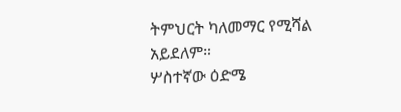ትምህርት ካለመማር የሚሻል አይደለም።
ሦስተኛው ዕድሜ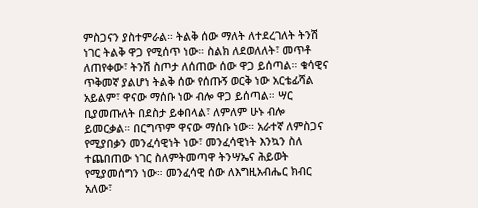ምስጋናን ያስተምራል። ትልቅ ሰው ማለት ለተደረገለት ትንሽ ነገር ትልቅ ዋጋ የሚሰጥ ነው። ስልክ ለደወለለት፣ መጥቶ ለጠየቀው፣ ትንሽ ስጦታ ለሰጠው ሰው ዋጋ ይሰጣል። ቁሳዊና ጥቅመኛ ያልሆነ ትልቅ ሰው የሰጡኝ ወርቅ ነው አርቴፊሻል አይልም፣ ዋናው ማሰቡ ነው ብሎ ዋጋ ይሰጣል። ሣር ቢያመጡለት በደስታ ይቀበላል፣ ለምለም ሁኑ ብሎ ይመርቃል። በርግጥም ዋናው ማሰቡ ነው። አራተኛ ለምስጋና የሚያበቃን መንፈሳዊነት ነው፣ መንፈሳዊነት እንኳን ስለ ተጨበጠው ነገር ስለምትመጣዋ ትንሣኤና ሕይወት የሚያመሰግን ነው። መንፈሳዊ ሰው ለእግዚአብሔር ክብር አለው፣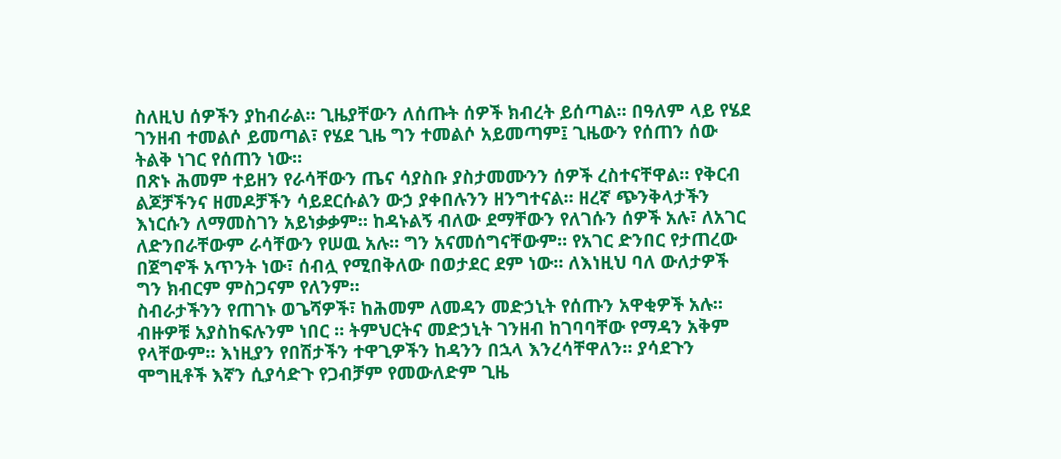ስለዚህ ሰዎችን ያከብራል። ጊዜያቸውን ለሰጡት ሰዎች ክብረት ይሰጣል። በዓለም ላይ የሄደ ገንዘብ ተመልሶ ይመጣል፣ የሄደ ጊዜ ግን ተመልሶ አይመጣም፤ ጊዜውን የሰጠን ሰው ትልቅ ነገር የሰጠን ነው።
በጽኑ ሕመም ተይዘን የራሳቸውን ጤና ሳያስቡ ያስታመሙንን ሰዎች ረስተናቸዋል። የቅርብ ልጆቻችንና ዘመዶቻችን ሳይደርሱልን ውኃ ያቀበሉንን ዘንግተናል። ዘረኛ ጭንቅላታችን እነርሱን ለማመስገን አይነቃቃም። ከዳኑልኝ ብለው ደማቸውን የለገሱን ሰዎች አሉ፣ ለአገር ለድንበራቸውም ራሳቸውን የሠዉ አሉ። ግን አናመሰግናቸውም። የአገር ድንበር የታጠረው በጀግኖች አጥንት ነው፣ ሰብሏ የሚበቅለው በወታደር ደም ነው። ለእነዚህ ባለ ውለታዎች ግን ክብርም ምስጋናም የለንም።
ስብራታችንን የጠገኑ ወጌሻዎች፣ ከሕመም ለመዳን መድኃኒት የሰጡን አዋቂዎች አሉ። ብዙዎቹ አያስከፍሉንም ነበር ። ትምህርትና መድኃኒት ገንዘብ ከገባባቸው የማዳን አቅም የላቸውም። እነዚያን የበሽታችን ተዋጊዎችን ከዳንን በኋላ እንረሳቸዋለን። ያሳደጉን ሞግዚቶች እኛን ሲያሳድጉ የጋብቻም የመውለድም ጊዜ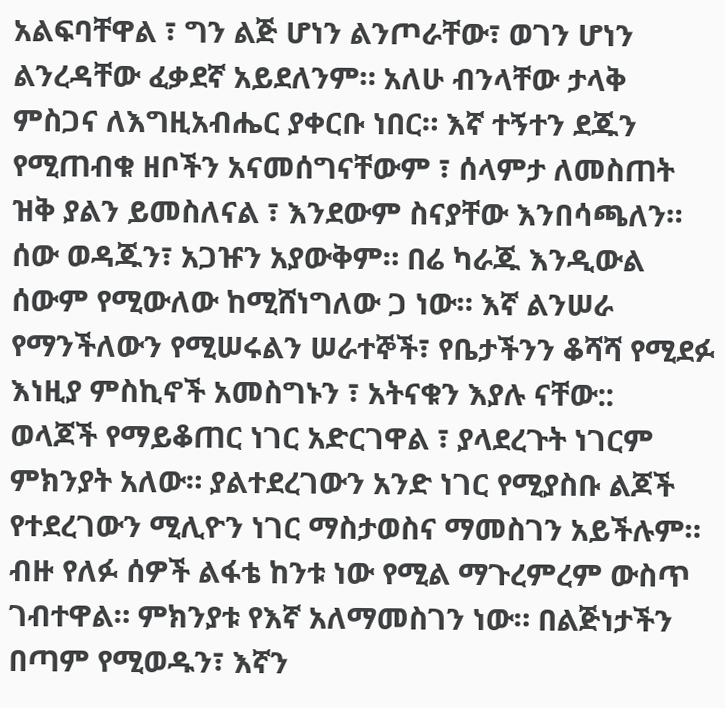አልፍባቸዋል ፣ ግን ልጅ ሆነን ልንጦራቸው፣ ወገን ሆነን ልንረዳቸው ፈቃደኛ አይደለንም። አለሁ ብንላቸው ታላቅ ምስጋና ለእግዚአብሔር ያቀርቡ ነበር። እኛ ተኝተን ደጁን የሚጠብቁ ዘቦችን አናመሰግናቸውም ፣ ሰላምታ ለመስጠት ዝቅ ያልን ይመስለናል ፣ እንደውም ስናያቸው እንበሳጫለን። ሰው ወዳጁን፣ አጋዡን አያውቅም። በሬ ካራጁ እንዲውል ሰውም የሚውለው ከሚሸነግለው ጋ ነው። እኛ ልንሠራ የማንችለውን የሚሠሩልን ሠራተኞች፣ የቤታችንን ቆሻሻ የሚደፉ እነዚያ ምስኪኖች አመስግኑን ፣ አትናቁን እያሉ ናቸው::
ወላጆች የማይቆጠር ነገር አድርገዋል ፣ ያላደረጉት ነገርም ምክንያት አለው። ያልተደረገውን አንድ ነገር የሚያስቡ ልጆች የተደረገውን ሚሊዮን ነገር ማስታወስና ማመስገን አይችሉም። ብዙ የለፉ ሰዎች ልፋቴ ከንቱ ነው የሚል ማጉረምረም ውስጥ ገብተዋል። ምክንያቱ የእኛ አለማመስገን ነው። በልጅነታችን በጣም የሚወዱን፣ እኛን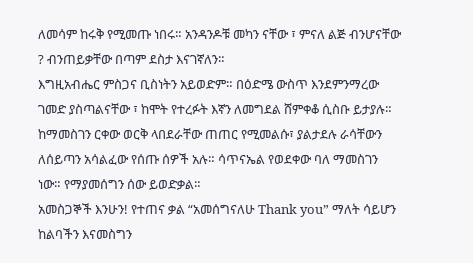ለመሳም ከሩቅ የሚመጡ ነበሩ። አንዳንዶቹ መካን ናቸው ፣ ምናለ ልጅ ብንሆናቸው ? ብንጠይቃቸው በጣም ደስታ እናገኛለን።
እግዚአብሔር ምስጋና ቢስነትን አይወድም። በዕድሜ ውስጥ እንደምንማረው ገመድ ያስጣልናቸው ፣ ከሞት የተረፉት እኛን ለመግደል ሸምቀቆ ሲስቡ ይታያሉ። ከማመስገን ርቀው ወርቅ ላበደራቸው ጠጠር የሚመልሱ፣ ያልታደሉ ራሳቸውን ለሰይጣን አሳልፈው የሰጡ ሰዎች አሉ። ሳጥናኤል የወደቀው ባለ ማመስገን ነው። የማያመሰግን ሰው ይወድቃል።
አመስጋኞች እንሁን! የተጠና ቃል “አመሰግናለሁ Thank you” ማለት ሳይሆን ከልባችን እናመስግን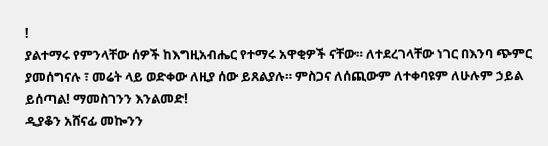!
ያልተማሩ የምንላቸው ሰዎች ከእግዚአብሔር የተማሩ አዋቂዎች ናቸው። ለተደረገላቸው ነገር በእንባ ጭምር ያመሰግናሉ ፣ መሬት ላይ ወድቀው ለዚያ ሰው ይጸልያሉ። ምስጋና ለሰጪውም ለተቀባዩም ለሁሉም ኃይል ይሰጣል! ማመስገንን እንልመድ!
ዲያቆን አሸናፊ መኰንን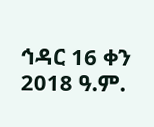ኅዳር 16 ቀን 2018 ዓ.ም.